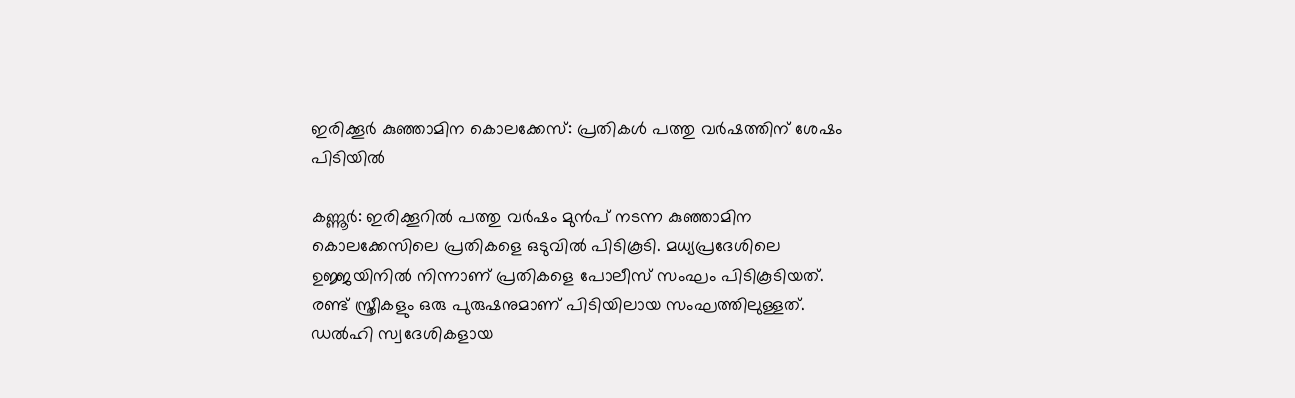ഇരിക്കൂർ കുഞ്ഞാമിന കൊലക്കേസ്: പ്രതികൾ പത്തു വർഷത്തിന് ശേഷം പിടിയിൽ

കണ്ണൂർ: ഇരിക്കൂറിൽ പത്തു വർഷം മുൻപ് നടന്ന കുഞ്ഞാമിന കൊലക്കേസിലെ പ്രതികളെ ഒടുവിൽ പിടികൂടി. മധ്യപ്രദേശിലെ ഉജ്ജയിനിൽ നിന്നാണ് പ്രതികളെ പോലീസ് സംഘം പിടികൂടിയത്. രണ്ട് സ്ത്രീകളും ഒരു പുരുഷനുമാണ് പിടിയിലായ സംഘത്തിലുള്ളത്. ഡൽഹി സ്വദേശികളായ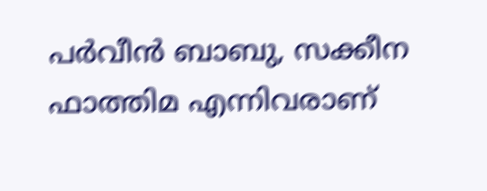പർവീൻ ബാബു, സക്കീന ഫാത്തിമ എന്നിവരാണ്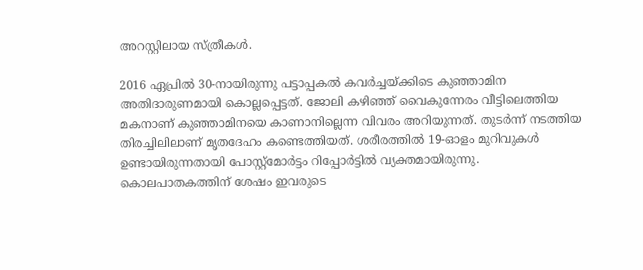അറസ്റ്റിലായ സ്ത്രീകൾ.

2016 ഏപ്രിൽ 30-നായിരുന്നു പട്ടാപ്പകൽ കവർച്ചയ്ക്കിടെ കുഞ്ഞാമിന അതിദാരുണമായി കൊല്ലപ്പെട്ടത്. ജോലി കഴിഞ്ഞ് വൈകുന്നേരം വീട്ടിലെത്തിയ മകനാണ് കുഞ്ഞാമിനയെ കാണാനില്ലെന്ന വിവരം അറിയുന്നത്. തുടർന്ന് നടത്തിയ തിരച്ചിലിലാണ് മൃതദേഹം കണ്ടെത്തിയത്. ശരീരത്തിൽ 19-ഓളം മുറിവുകൾ ഉണ്ടായിരുന്നതായി പോസ്റ്റ്‌മോർട്ടം റിപ്പോർട്ടിൽ വ്യക്തമായിരുന്നു. കൊലപാതകത്തിന് ശേഷം ഇവരുടെ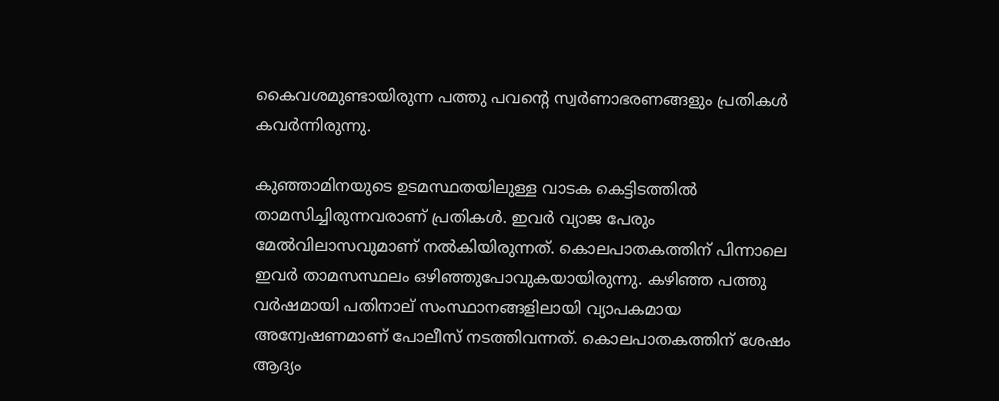കൈവശമുണ്ടായിരുന്ന പത്തു പവന്റെ സ്വർണാഭരണങ്ങളും പ്രതികൾ കവർന്നിരുന്നു.

കുഞ്ഞാമിനയുടെ ഉടമസ്ഥതയിലുള്ള വാടക കെട്ടിടത്തിൽ താമസിച്ചിരുന്നവരാണ് പ്രതികൾ. ഇവർ വ്യാജ പേരും മേൽവിലാസവുമാണ് നൽകിയിരുന്നത്. കൊലപാതകത്തിന് പിന്നാലെ ഇവർ താമസസ്ഥലം ഒഴിഞ്ഞുപോവുകയായിരുന്നു. കഴിഞ്ഞ പത്തു വർഷമായി പതിനാല് സംസ്ഥാനങ്ങളിലായി വ്യാപകമായ അന്വേഷണമാണ് പോലീസ് നടത്തിവന്നത്. കൊലപാതകത്തിന് ശേഷം ആദ്യം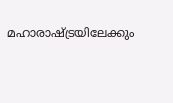മഹാരാഷ്ട്രയിലേക്കും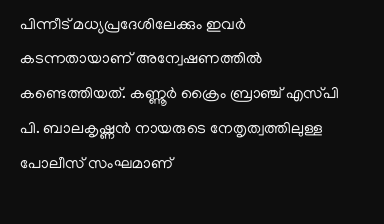പിന്നീട് മധ്യപ്രദേശിലേക്കും ഇവർ കടന്നതായാണ് അന്വേഷണത്തിൽ കണ്ടെത്തിയത്. കണ്ണൂർ ക്രൈം ബ്രാഞ്ച് എസ്‌പി പി. ബാലകൃഷ്ണൻ നായരുടെ നേതൃത്വത്തിലുള്ള പോലീസ് സംഘമാണ്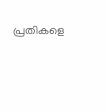പ്രതികളെ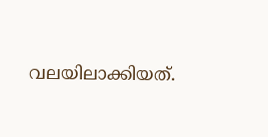വലയിലാക്കിയത്.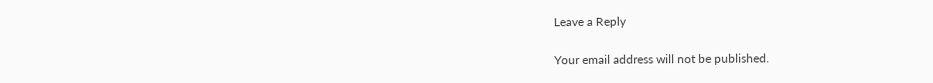Leave a Reply

Your email address will not be published.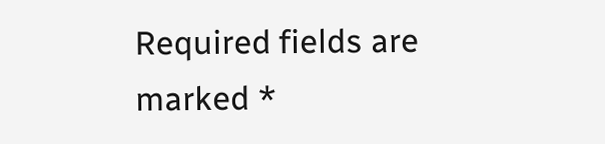Required fields are marked *